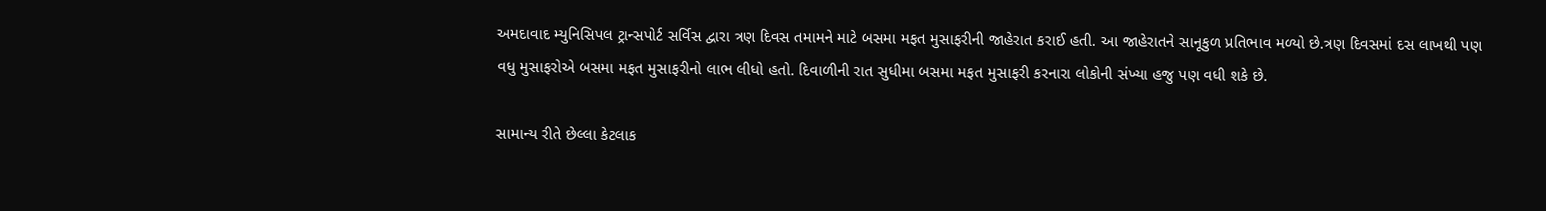અમદાવાદ મ્યુનિસિપલ ટ્રાન્સપોર્ટ સર્વિસ દ્વારા ત્રણ દિવસ તમામને માટે બસમા મફત મુસાફરીની જાહેરાત કરાઈ હતી. આ જાહેરાતને સાનૂકુળ પ્રતિભાવ મળ્યો છે.ત્રણ દિવસમાં દસ લાખથી પણ વધુ મુસાફરોએ બસમા મફત મુસાફરીનો લાભ લીધો હતો. દિવાળીની રાત સુધીમા બસમા મફત મુસાફરી કરનારા લોકોની સંખ્યા હજુ પણ વધી શકે છે.

સામાન્ય રીતે છેલ્લા કેટલાક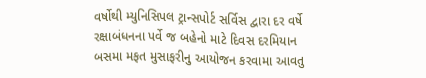વર્ષોથી મ્યુનિસિપલ ટ્રાન્સપોર્ટ સર્વિસ દ્વારા દર વર્ષે રક્ષાબંધનના પર્વે જ બહેનો માટે દિવસ દરમિયાન બસમા મફત મુસાફરીનુ આયોજન કરવામા આવતુ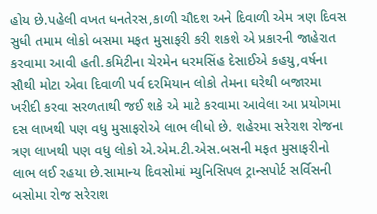હોય છે.પહેલી વખત ધનતેરસ,કાળી ચૌદશ અને દિવાળી એમ ત્રણ દિવસ સુધી તમામ લોકો બસમા મફત મુસાફરી કરી શકશે એ પ્રકારની જાહેરાત કરવામા આવી હતી.કમિટીના ચેરમેન ધરમસિંહ દેસાઈએ કહયુ,વર્ષના સૌથી મોટા એવા દિવાળી પર્વ દરમિયાન લોકો તેમના ઘરેથી બજારમા ખરીદી કરવા સરળતાથી જઈ શકે એ માટે કરવામા આવેલા આ પ્રયોગમા દસ લાખથી પણ વધુ મુસાફરોએ લાભ લીધો છે. શહેરમા સરેરાશ રોજના ત્રણ લાખથી પણ વધુ લોકો એ.એમ.ટી.એસ.બસની મફત મુસાફરીનો લાભ લઈ રહયા છે.સામાન્ય દિવસોમાં મ્યુનિસિપલ ટ્રાન્સપોર્ટ સર્વિસની બસોમા રોજ સરેરાશ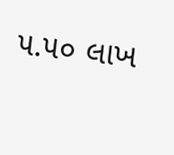૫.૫૦ લાખ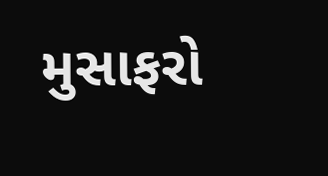મુસાફરો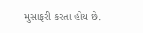મુસાફરી કરતા હોય છે.